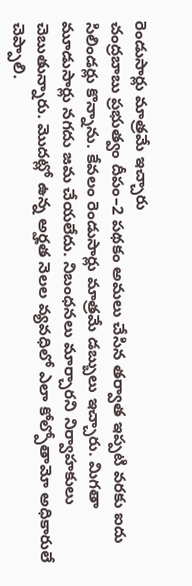రెండుసార్లు మాత్రమే ఇచ్చారు
చంద్రబాబు ప్రభుత్వం దీపం–2 పథకం అమలు చేసిన తర్వాత ఇప్పటి వరకు ఐదు సిలిండర్లు కొన్నాను. కేవలం రెండుసార్లు మాత్రమే డబ్బులు ఇచ్చారు. మిగతా మూడుసార్లు నగదు జమ చేయలేదు. నిబంధనలు మార్చారని నిర్వాహకులు చెబుతున్నారు. మొదట్లో ఉన్న అర్హత నెలల వ్యవధిలో ఎలా కోల్పోతామో అధికారులే చెప్పాలి.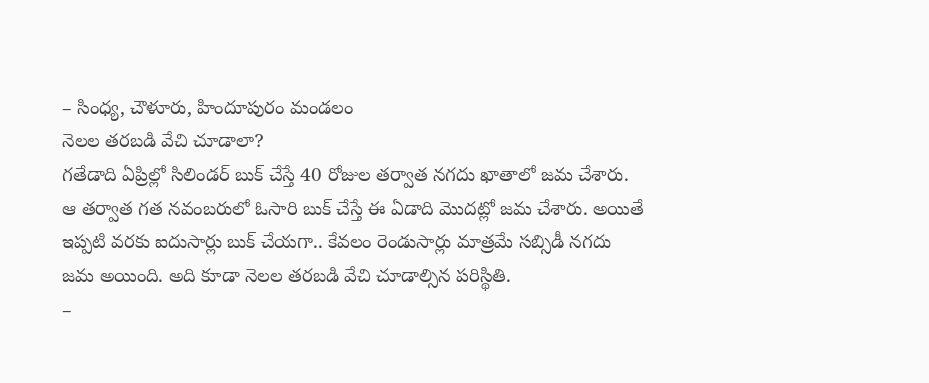– సింధ్య, చౌళూరు, హిందూపురం మండలం
నెలల తరబడి వేచి చూడాలా?
గతేడాది ఏప్రిల్లో సిలిండర్ బుక్ చేస్తే 40 రోజుల తర్వాత నగదు ఖాతాలో జమ చేశారు. ఆ తర్వాత గత నవంబరులో ఓసారి బుక్ చేస్తే ఈ ఏడాది మొదట్లో జమ చేశారు. అయితే ఇప్పటి వరకు ఐదుసార్లు బుక్ చేయగా.. కేవలం రెండుసార్లు మాత్రమే సబ్సిడీ నగదు జమ అయింది. అది కూడా నెలల తరబడి వేచి చూడాల్సిన పరిస్థితి.
–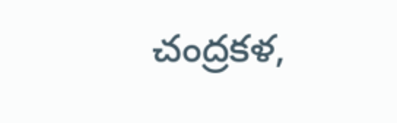చంద్రకళ,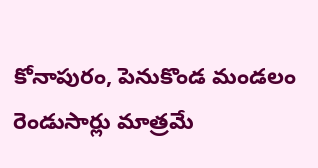కోనాపురం, పెనుకొండ మండలం
రెండుసార్లు మాత్రమే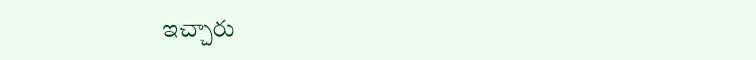ఇచ్చారు